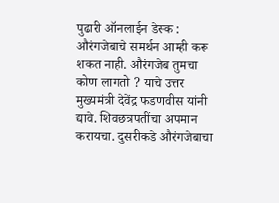पुढारी ऑनलाईन डेस्क : औरंगजेबाचे समर्थन आम्ही करू शकत नाही. औरंगजेब तुमचा कोण लागतो ? याचे उत्तर मुख्यमंत्री देवेंद्र फडणवीस यांनी द्यावे. शिवछत्रपतींचा अपमान करायचा. दुसरीकडे औरंगजेबाचा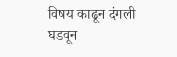विषय काढून दंगली घडवून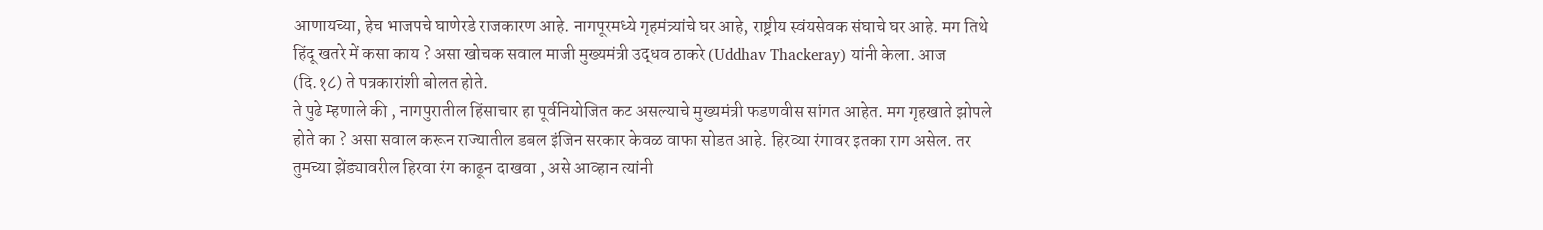आणायच्या, हेच भाजपचे घाणेरडे राजकारण आहे. नागपूरमध्ये गृहमंत्र्यांचे घर आहे, राष्ट्रीय स्वंयसेवक संघाचे घर आहे. मग तिथे हिंदू खतरे में कसा काय ? असा खोचक सवाल माजी मुख्यमंत्री उद्धव ठाकरे (Uddhav Thackeray) यांनी केला. आज (दि.१८) ते पत्रकारांशी बोलत होते.
ते पुढे म्हणाले की , नागपुरातील हिंसाचार हा पूर्वनियोजित कट असल्याचे मुख्यमंत्री फडणवीस सांगत आहेत. मग गृहखाते झोपले होते का ? असा सवाल करून राज्यातील डबल इंजिन सरकार केवळ वाफा सोडत आहे. हिरव्या रंगावर इतका राग असेल. तर तुमच्या झेंड्यावरील हिरवा रंग काढून दाखवा , असे आव्हान त्यांनी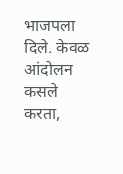भाजपला दिले. केवळ आंदोलन कसले करता,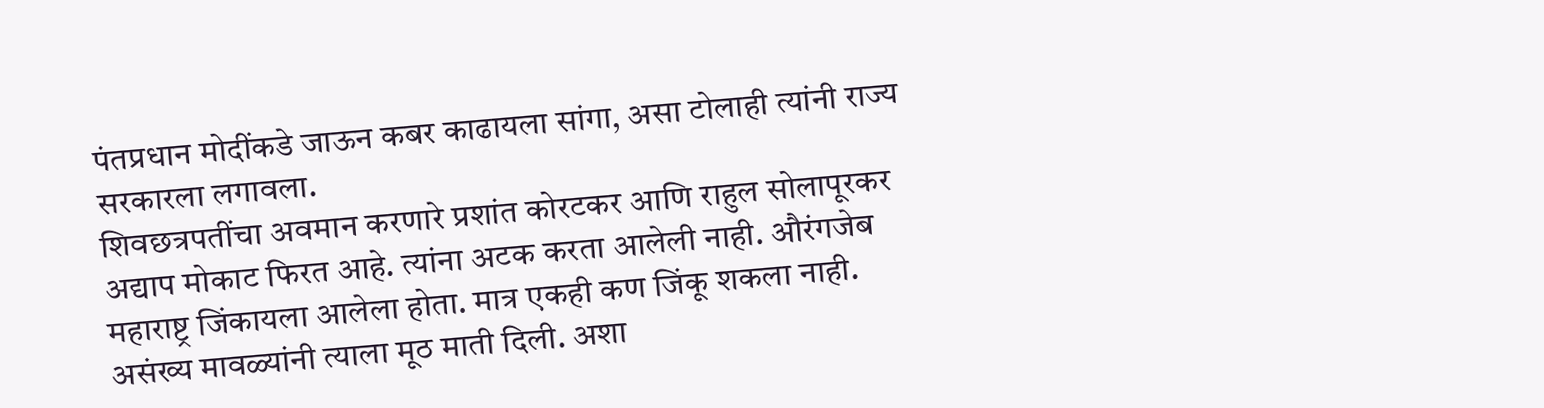पंतप्रधान मोदींकडे जाऊन कबर काढायला सांगा, असा टोलाही त्यांनी राज्य सरकारला लगावला.
शिवछत्रपतींचा अवमान करणारे प्रशांत कोरटकर आणि राहुल सोलापूरकर अद्याप मोकाट फिरत आहे. त्यांना अटक करता आलेली नाही. औरंगजेब महाराष्ट्र जिंकायला आलेला होता. मात्र एकही कण जिंकू शकला नाही. असंख्य मावळ्यांनी त्याला मूठ माती दिली. अशा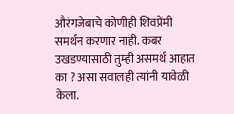औरंगजेबाचे कोणीही शिवप्रेंमी समर्थन करणार नाही. कबर उखडण्यासाठी तुम्ही असमर्थ आहात का ? असा सवालही त्यांनी यावेळी केला.